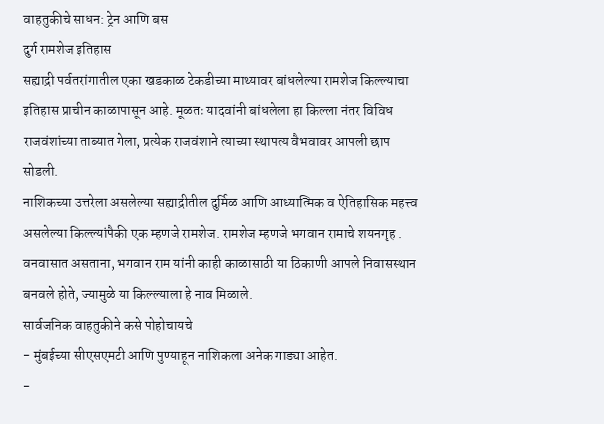वाहतुकीचे साधन: ट्रेन आणि बस
दुर्ग रामशेज इतिहास
सह्याद्री पर्वतरांगातील एका खडकाळ टेकडीच्या माथ्यावर बांधलेल्या रामशेज किल्ल्याचा इतिहास प्राचीन काळापासून आहे. मूळतः यादवांनी बांधलेला हा किल्ला नंतर विविध राजवंशांच्या ताब्यात गेला, प्रत्येक राजवंशाने त्याच्या स्थापत्य वैभवावर आपली छाप सोडली.
नाशिकच्या उत्तरेला असलेल्या सह्याद्रीतील दुर्मिळ आणि आध्यात्मिक व ऐतिहासिक महत्त्व असलेल्या किल्ल्यांपैकी एक म्हणजे रामशेज. रामशेज म्हणजे भगवान रामाचे शयनगृह . वनवासात असताना, भगवान राम यांनी काही काळासाठी या ठिकाणी आपले निवासस्थान बनवले होते, ज्यामुळे या किल्ल्याला हे नाव मिळाले.
सार्वजनिक वाहतुकीने कसे पोहोचायचे
- मुंबईच्या सीएसएमटी आणि पुण्याहून नाशिकला अनेक गाड्या आहेत.
-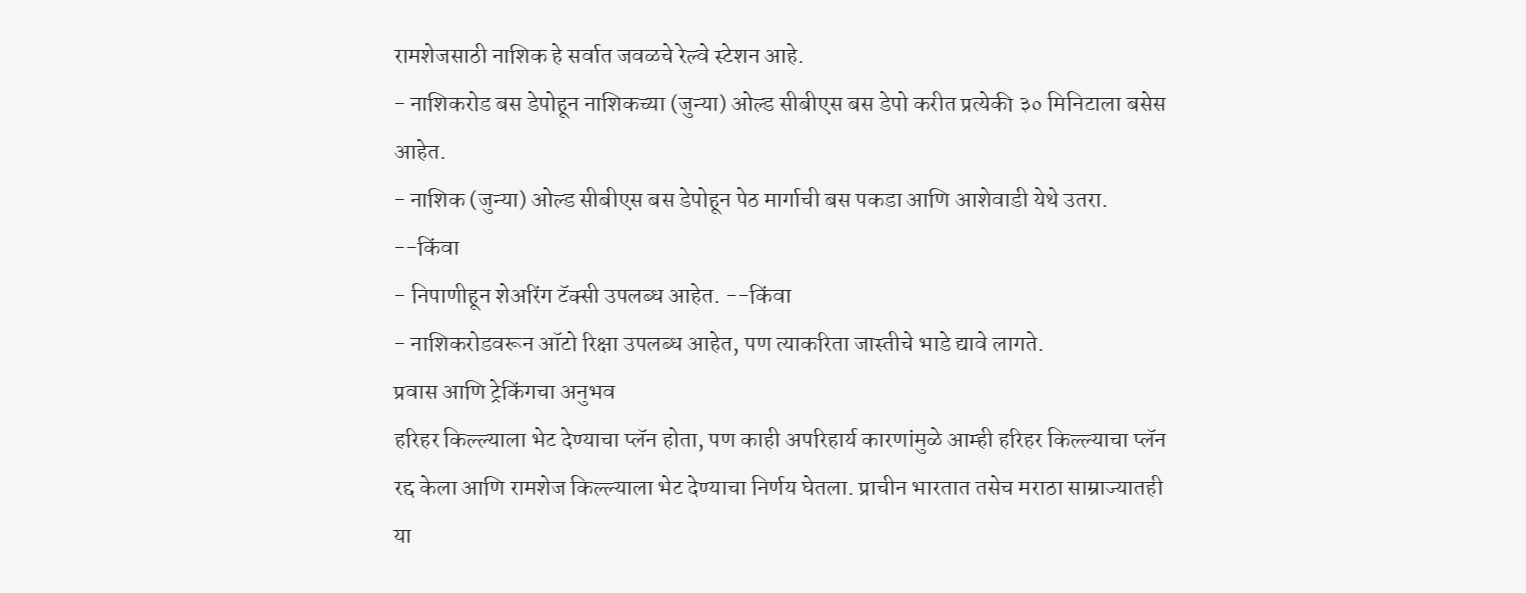रामशेजसाठी नाशिक हे सर्वात जवळचे रेल्वे स्टेशन आहे.
- नाशिकरोड बस डेपोहून नाशिकच्या (जुन्या) ओल्ड सीबीएस बस डेपो करीत प्रत्येकी ३० मिनिटाला बसेस आहेत.
- नाशिक (जुन्या) ओल्ड सीबीएस बस डेपोहून पेठ मार्गाची बस पकडा आणि आशेवाडी येथे उतरा. --किंवा
- निपाणीहून शेअरिंग टॅक्सी उपलब्ध आहेत. --किंवा
- नाशिकरोडवरून ऑटो रिक्षा उपलब्ध आहेत, पण त्याकरिता जास्तीचे भाडे द्यावे लागते.
प्रवास आणि ट्रेकिंगचा अनुभव
हरिहर किल्ल्याला भेट देण्याचा प्लॅन होता, पण काही अपरिहार्य कारणांमुळे आम्ही हरिहर किल्ल्याचा प्लॅन रद्द केला आणि रामशेज किल्ल्याला भेट देण्याचा निर्णय घेतला. प्राचीन भारतात तसेच मराठा साम्राज्यातही या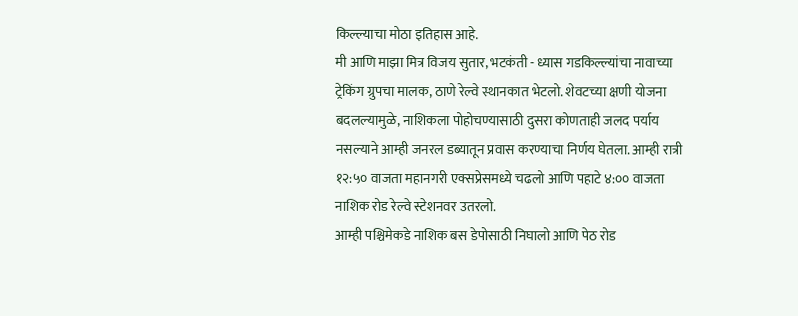किल्ल्याचा मोठा इतिहास आहे.
मी आणि माझा मित्र विजय सुतार, भटकंती - ध्यास गडकिल्ल्यांचा नावाच्या ट्रेकिंग ग्रुपचा मालक, ठाणे रेल्वे स्थानकात भेटलो. शेवटच्या क्षणी योजना बदलल्यामुळे, नाशिकला पोहोचण्यासाठी दुसरा कोणताही जलद पर्याय नसल्याने आम्ही जनरल डब्यातून प्रवास करण्याचा निर्णय घेतला. आम्ही रात्री १२:५० वाजता महानगरी एक्सप्रेसमध्ये चढलो आणि पहाटे ४:०० वाजता नाशिक रोड रेल्वे स्टेशनवर उतरलो.
आम्ही पश्चिमेकडे नाशिक बस डेपोसाठी निघालो आणि पेठ रोड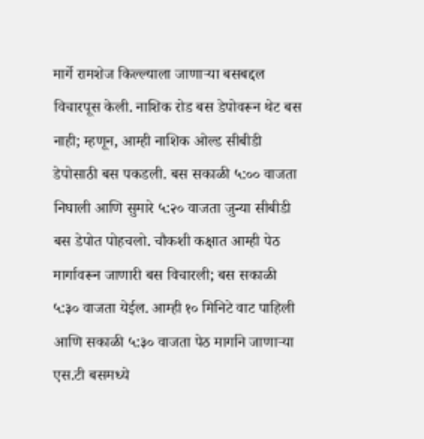मार्गे रामशेज किल्ल्याला जाणाऱ्या बसबद्दल विचारपूस केली. नाशिक रोड बस डेपोवरून थेट बस नाही; म्हणून, आम्ही नाशिक ओल्ड सीबीडी डेपोसाठी बस पकडली. बस सकाळी ५:०० वाजता निघाली आणि सुमारे ५:२० वाजता जुन्या सीबीडी बस डेपोत पोहचलो. चौकशी कक्षात आम्ही पेठ मार्गावरून जाणारी बस विचारली; बस सकाळी ५:३० वाजता येईल. आम्ही १० मिनिटे वाट पाहिली आणि सकाळी ५:३० वाजता पेठ मार्गाने जाणाऱ्या एस.टी बसमध्ये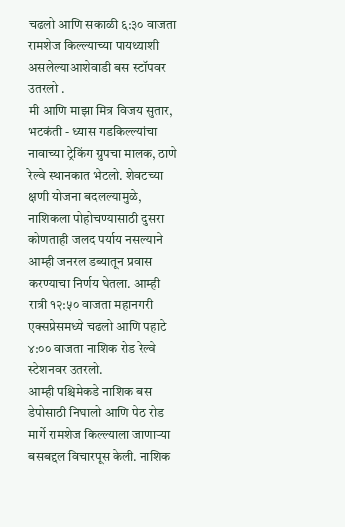चढलो आणि सकाळी ६:३० वाजता रामशेज किल्ल्याच्या पायथ्याशी असलेल्याआशेवाडी बस स्टॉपवर उतरलो .
मी आणि माझा मित्र विजय सुतार, भटकंती - ध्यास गडकिल्ल्यांचा नावाच्या ट्रेकिंग ग्रुपचा मालक, ठाणे रेल्वे स्थानकात भेटलो. शेवटच्या क्षणी योजना बदलल्यामुळे, नाशिकला पोहोचण्यासाठी दुसरा कोणताही जलद पर्याय नसल्याने आम्ही जनरल डब्यातून प्रवास करण्याचा निर्णय घेतला. आम्ही रात्री १२:५० वाजता महानगरी एक्सप्रेसमध्ये चढलो आणि पहाटे ४:०० वाजता नाशिक रोड रेल्वे स्टेशनवर उतरलो.
आम्ही पश्चिमेकडे नाशिक बस डेपोसाठी निघालो आणि पेठ रोड मार्गे रामशेज किल्ल्याला जाणाऱ्या बसबद्दल विचारपूस केली. नाशिक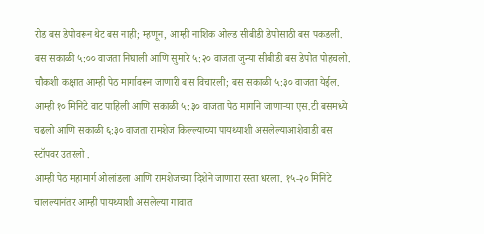रोड बस डेपोवरून थेट बस नाही; म्हणून, आम्ही नाशिक ओल्ड सीबीडी डेपोसाठी बस पकडली. बस सकाळी ५:०० वाजता निघाली आणि सुमारे ५:२० वाजता जुन्या सीबीडी बस डेपोत पोहचलो. चौकशी कक्षात आम्ही पेठ मार्गावरून जाणारी बस विचारली; बस सकाळी ५:३० वाजता येईल. आम्ही १० मिनिटे वाट पाहिली आणि सकाळी ५:३० वाजता पेठ मार्गाने जाणाऱ्या एस.टी बसमध्ये चढलो आणि सकाळी ६:३० वाजता रामशेज किल्ल्याच्या पायथ्याशी असलेल्याआशेवाडी बस स्टॉपवर उतरलो .
आम्ही पेठ महामार्ग ओलांडला आणि रामशेजच्या दिशेने जाणारा रस्ता धरला. १५-२० मिनिटे चालल्यानंतर आम्ही पायथ्याशी असलेल्या गावात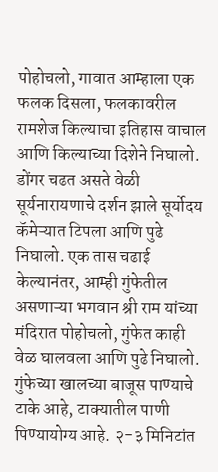पोहोचलो, गावात आम्हाला एक फलक दिसला, फलकावरील रामशेज किल्याचा इतिहास वाचाल आणि किल्याच्या दिशेने निघालो. डोंगर चढत असते वेळी सूर्यनारायणाचे दर्शन झाले सूर्योदय कॅमेऱ्यात टिपला आणि पुढे निघालो. एक तास चढाई केल्यानंतर, आम्ही गुंफेतील असणाऱ्या भगवान श्री राम यांच्या मंदिरात पोहोचलो, गुंफेत काही वेळ घालवला आणि पुढे निघालो. गुंफेच्या खालच्या बाजूस पाण्याचे टाके आहे, टाक्यातील पाणी पिण्यायोग्य आहे. २-३ मिनिटांत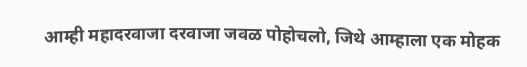आम्ही महादरवाजा दरवाजा जवळ पोहोचलो, जिथे आम्हाला एक मोहक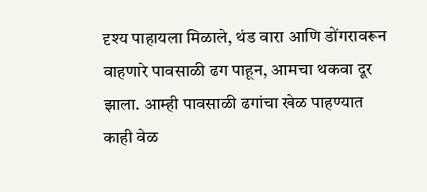दृश्य पाहायला मिळाले, थंड वारा आणि डोंगरावरून वाहणारे पावसाळी ढग पाहून, आमचा थकवा दूर झाला. आम्ही पावसाळी ढगांचा खेळ पाहण्यात काही वेळ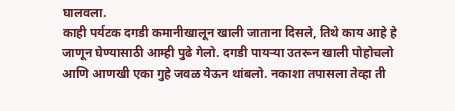घालवला.
काही पर्यटक दगडी कमानीखालून खाली जाताना दिसले, तिथे काय आहे हे जाणून घेण्यासाठी आम्ही पुढे गेलो. दगडी पायऱ्या उतरून खाली पोहोचलो आणि आणखी एका गुहे जवळ येऊन थांबलो. नकाशा तपासला तेव्हा ती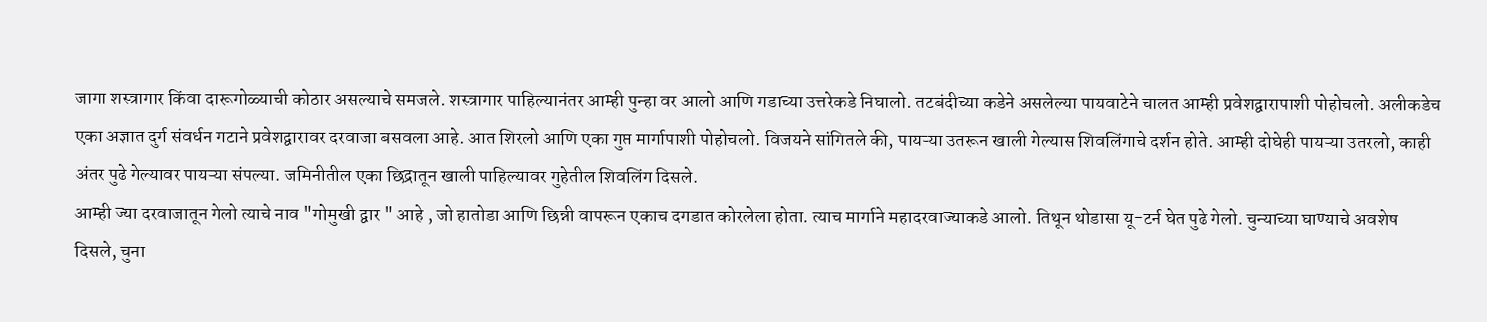जागा शस्त्रागार किंवा दारूगोळ्याची कोठार असल्याचे समजले. शस्त्रागार पाहिल्यानंतर आम्ही पुन्हा वर आलो आणि गडाच्या उत्तरेकडे निघालो. तटबंदीच्या कडेने असलेल्या पायवाटेने चालत आम्ही प्रवेशद्वारापाशी पोहोचलो. अलीकडेच एका अज्ञात दुर्ग संवर्धन गटाने प्रवेशद्वारावर दरवाजा बसवला आहे. आत शिरलो आणि एका गुप्त मार्गापाशी पोहोचलो. विजयने सांगितले की, पायऱ्या उतरून खाली गेल्यास शिवलिंगाचे दर्शन होते. आम्ही दोघेही पायऱ्या उतरलो, काही अंतर पुढे गेल्यावर पायऱ्या संपल्या. जमिनीतील एका छिद्रातून खाली पाहिल्यावर गुहेतील शिवलिंग दिसले.
आम्ही ज्या दरवाजातून गेलो त्याचे नाव "गोमुखी द्वार " आहे , जो हातोडा आणि छिन्नी वापरून एकाच दगडात कोरलेला होता. त्याच मार्गाने महादरवाज्याकडे आलो. तिथून थोडासा यू-टर्न घेत पुढे गेलो. चुन्याच्या घाण्याचे अवशेष दिसले, चुना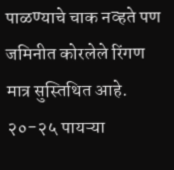पाळण्याचे चाक नव्हते पण जमिनीत कोरलेले रिंगण मात्र सुस्तिथित आहे. २०-२५ पायऱ्या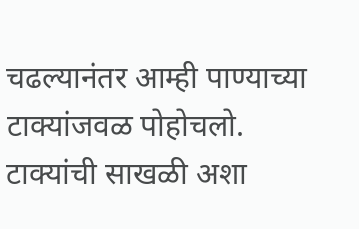चढल्यानंतर आम्ही पाण्याच्या टाक्यांजवळ पोहोचलो. टाक्यांची साखळी अशा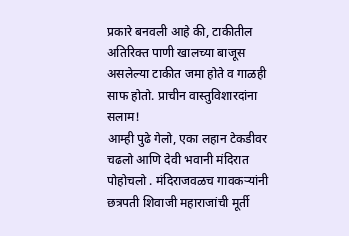प्रकारे बनवली आहे की, टाकीतील अतिरिक्त पाणी खालच्या बाजूस असलेल्या टाकीत जमा होते व गाळही साफ होतो. प्राचीन वास्तुविशारदांना सलाम!
आम्ही पुढे गेलो, एका लहान टेकडीवर चढलो आणि देवी भवानी मंदिरात पोहोचलो . मंदिराजवळच गावकऱ्यांनी छत्रपती शिवाजी महाराजांची मूर्ती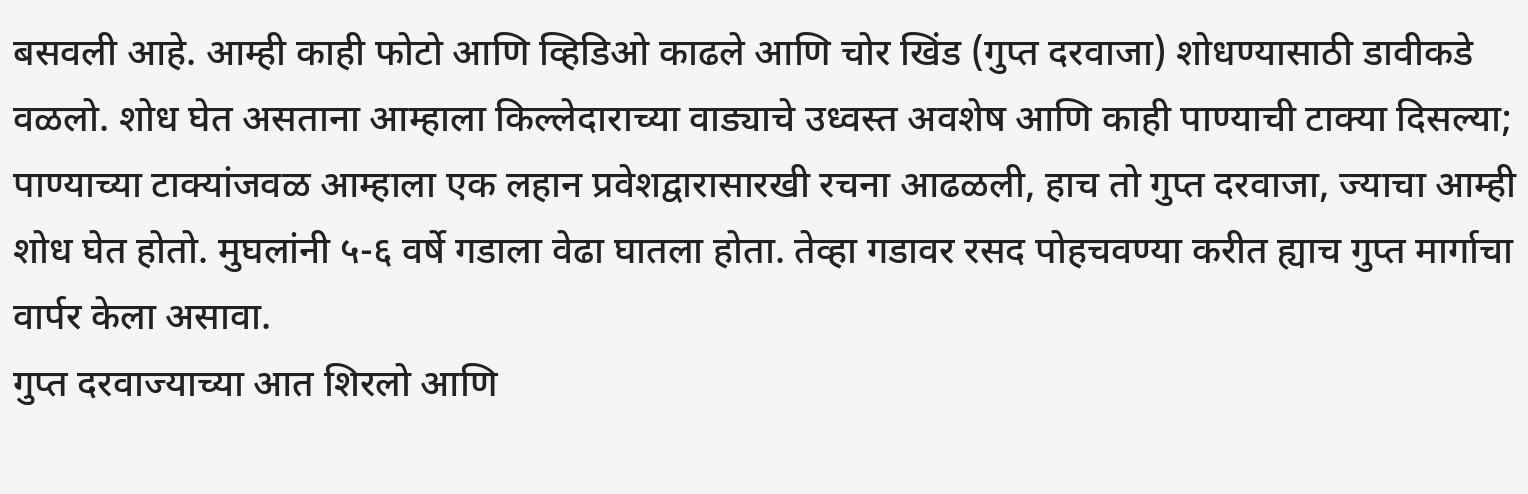बसवली आहे. आम्ही काही फोटो आणि व्हिडिओ काढले आणि चोर खिंड (गुप्त दरवाजा) शोधण्यासाठी डावीकडे वळलो. शोध घेत असताना आम्हाला किल्लेदाराच्या वाड्याचे उध्वस्त अवशेष आणि काही पाण्याची टाक्या दिसल्या; पाण्याच्या टाक्यांजवळ आम्हाला एक लहान प्रवेशद्वारासारखी रचना आढळली, हाच तो गुप्त दरवाजा, ज्याचा आम्ही शोध घेत होतो. मुघलांनी ५-६ वर्षे गडाला वेढा घातला होता. तेव्हा गडावर रसद पोहचवण्या करीत ह्याच गुप्त मार्गाचा वार्पर केला असावा.
गुप्त दरवाज्याच्या आत शिरलो आणि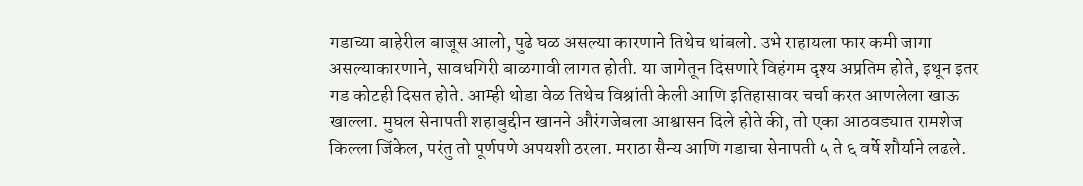गडाच्या बाहेरील बाजूस आलो, पुढे घळ असल्या कारणाने तिथेच थांबलो. उभे राहायला फार कमी जागा असल्याकारणाने, सावधगिरी बाळगावी लागत होती. या जागेतून दिसणारे विहंगम दृश्य अप्रतिम होते, इथून इतर गड कोटही दिसत होते. आम्ही थोडा वेळ तिथेच विश्रांती केली आणि इतिहासावर चर्चा करत आणलेला खाऊ खाल्ला. मुघल सेनापती शहाबुद्दीन खानने औरंगजेबला आश्वासन दिले होते की, तो एका आठवड्यात रामशेज किल्ला जिंकेल, परंतु तो पूर्णपणे अपयशी ठरला. मराठा सैन्य आणि गडाचा सेनापती ५ ते ६ वर्षे शौर्याने लढले.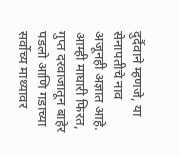दुर्दैवाने म्हणजे, या सेनापतीचे नाव अजूनही अज्ञात आहे.
आम्ही माघारी फिरत, गुप्त दरवाजातून बाहेर पडलो आणि गडाच्या सर्वोच्य माथ्यावर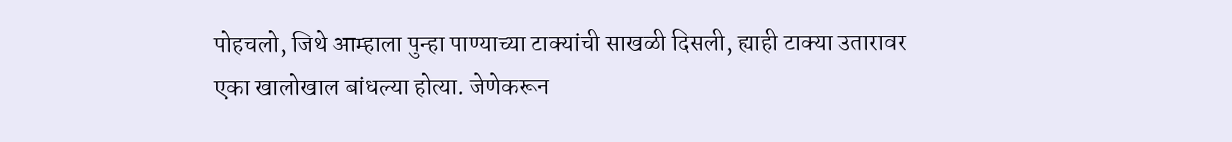पोहचलो, जिथे आम्हाला पुन्हा पाण्याच्या टाक्यांची साखळी दिसली, ह्याही टाक्या उतारावर एका खालोखाल बांधल्या होत्या. जेणेकरून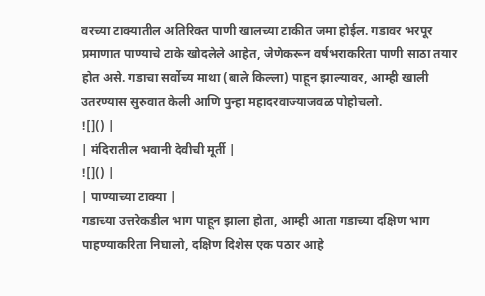वरच्या टाक्यातील अतिरिक्त पाणी खालच्या टाकीत जमा होईल. गडावर भरपूर प्रमाणात पाण्याचे टाके खोदलेले आहेत, जेणेकरून वर्षभराकरिता पाणी साठा तयार होत असे. गडाचा सर्वोच्य माथा (बाले किल्ला) पाहून झाल्यावर, आम्ही खाली उतरण्यास सुरुवात केली आणि पुन्हा महादरवाज्याजवळ पोहोचलो.
![]() |
| मंदिरातील भवानी देवीची मूर्ती |
![]() |
| पाण्याच्या टाक्या |
गडाच्या उत्तरेकडील भाग पाहून झाला होता, आम्ही आता गडाच्या दक्षिण भाग पाहण्याकरिता निघालो, दक्षिण दिशेस एक पठार आहे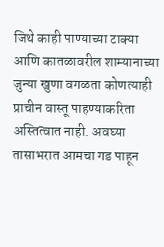जिथे काही पाण्याच्या टाक्या आणि कातळावरील शाम्यानाच्या जुन्या खुणा वगळता कोणत्याही प्राचीन वास्तू पाहण्याकरिता अस्तित्वात नाही. अवघ्या तासाभरात आमचा गड पाहून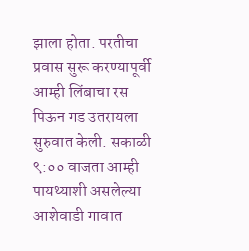झाला होता. परतीचा प्रवास सुरू करण्यापूर्वी आम्ही लिंबाचा रस पिऊन गड उतरायला सुरुवात केली. सकाळी ९:०० वाजता आम्ही पायथ्याशी असलेल्या आशेवाडी गावात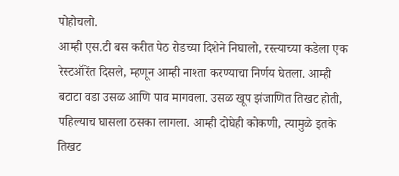पोहोचलो.
आम्ही एस.टी बस करीत पेठ रोडच्या दिशेने निघालो, रस्त्याच्या कडेला एक रेस्टऑरेंत दिसले, म्हणून आम्ही नाश्ता करण्याचा निर्णय घेतला. आम्ही बटाटा वडा उसळ आणि पाव मागवला. उसळ खूप झंजाणित तिखट होती, पहिल्याच घासला ठसका लागला. आम्ही दोघेही कोकणी, त्यामुळे इतके तिखट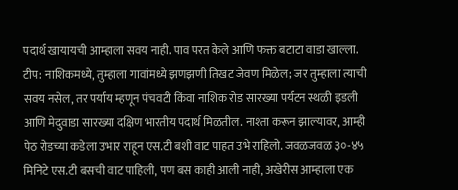पदार्थ खायायची आम्हाला सवय नाही. पाव परत केले आणि फक्त बटाटा वाडा खाल्ला. टीप: नाशिकमध्ये, तुम्हाला गावांमध्ये झणझणी तिखट जेवण मिळेल; जर तुम्हाला त्याची सवय नसेल, तर पर्याय म्हणून पंचवटी किंवा नाशिक रोड सारख्या पर्यटन स्थळी इडली आणि मेदुवाडा सारख्या दक्षिण भारतीय पदार्थ मिळतील. नाश्ता करून झाल्यावर, आम्ही पेठ रोडच्या कडेला उभार राहून एस.टी बशी वाट पाहत उभे राहिलो. जवळजवळ ३०-४५ मिनिटे एस.टी बसची वाट पाहिली, पण बस काही आली नाही, अखेरीस आम्हाला एक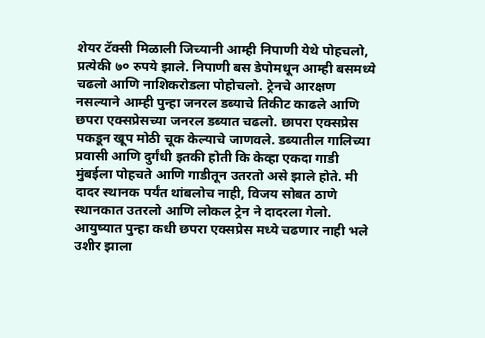शेयर टॅक्सी मिळाली जिच्यानी आम्ही निपाणी येथे पोहचलो, प्रत्येकी ७० रुपये झाले. निपाणी बस डेपोमधून आम्ही बसमध्ये चढलो आणि नाशिकरोडला पोहोचलो. ट्रेनचे आरक्षण नसल्याने आम्ही पुन्हा जनरल डब्याचे तिकीट काढले आणि छपरा एक्सप्रेसच्या जनरल डब्यात चढलो. छापरा एक्सप्रेस पकडून खूप मोठी चूक केल्याचे जाणवले. डब्यातील गालिच्या प्रवासी आणि दुर्गंधी इतकी होती कि केव्हा एकदा गाडी मुंबईला पोहचते आणि गाडीतून उतरतो असे झाले होते. मी दादर स्थानक पर्यंत थांबलोच नाही, विजय सोबत ठाणे स्थानकात उतरलो आणि लोकल ट्रेन ने दादरला गेलो. आयुष्यात पुन्हा कधी छपरा एक्सप्रेस मध्ये चढणार नाही भले उशीर झाला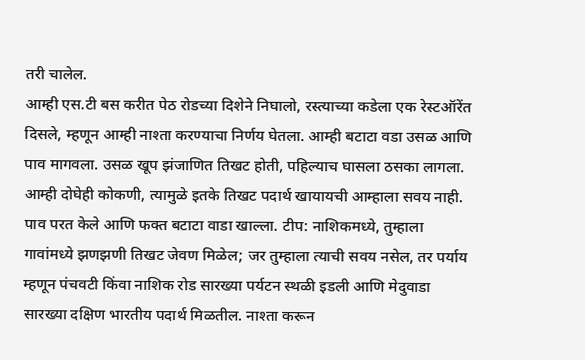तरी चालेल.
आम्ही एस.टी बस करीत पेठ रोडच्या दिशेने निघालो, रस्त्याच्या कडेला एक रेस्टऑरेंत दिसले, म्हणून आम्ही नाश्ता करण्याचा निर्णय घेतला. आम्ही बटाटा वडा उसळ आणि पाव मागवला. उसळ खूप झंजाणित तिखट होती, पहिल्याच घासला ठसका लागला. आम्ही दोघेही कोकणी, त्यामुळे इतके तिखट पदार्थ खायायची आम्हाला सवय नाही. पाव परत केले आणि फक्त बटाटा वाडा खाल्ला. टीप: नाशिकमध्ये, तुम्हाला गावांमध्ये झणझणी तिखट जेवण मिळेल; जर तुम्हाला त्याची सवय नसेल, तर पर्याय म्हणून पंचवटी किंवा नाशिक रोड सारख्या पर्यटन स्थळी इडली आणि मेदुवाडा सारख्या दक्षिण भारतीय पदार्थ मिळतील. नाश्ता करून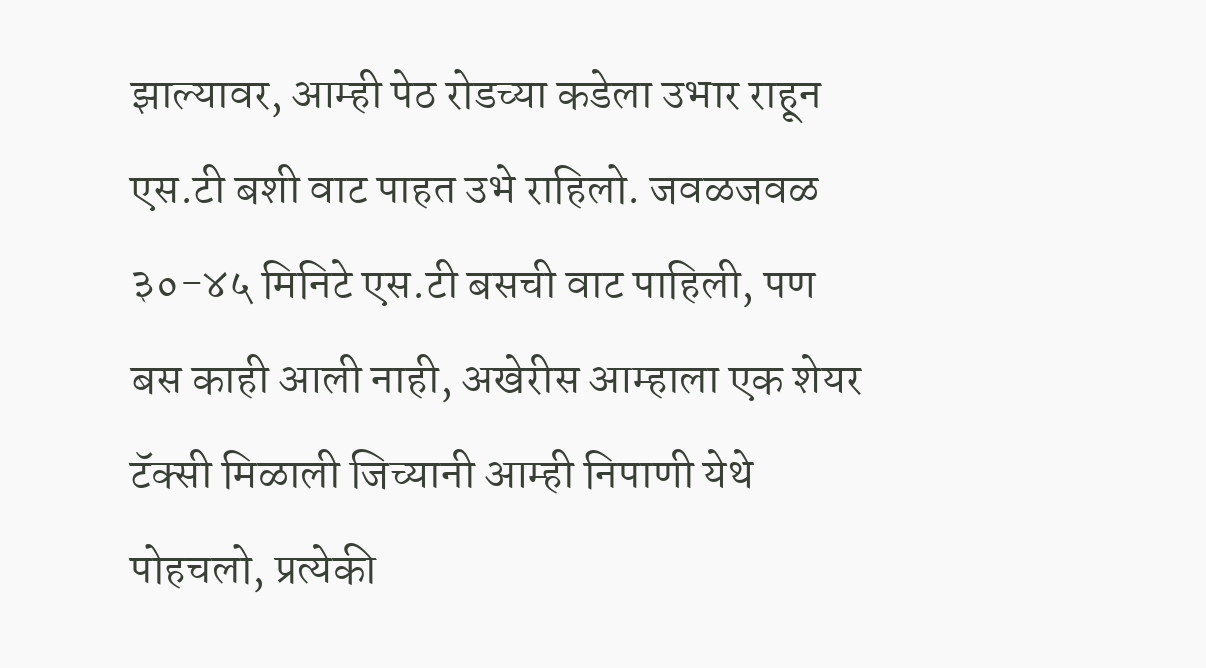झाल्यावर, आम्ही पेठ रोडच्या कडेला उभार राहून एस.टी बशी वाट पाहत उभे राहिलो. जवळजवळ ३०-४५ मिनिटे एस.टी बसची वाट पाहिली, पण बस काही आली नाही, अखेरीस आम्हाला एक शेयर टॅक्सी मिळाली जिच्यानी आम्ही निपाणी येथे पोहचलो, प्रत्येकी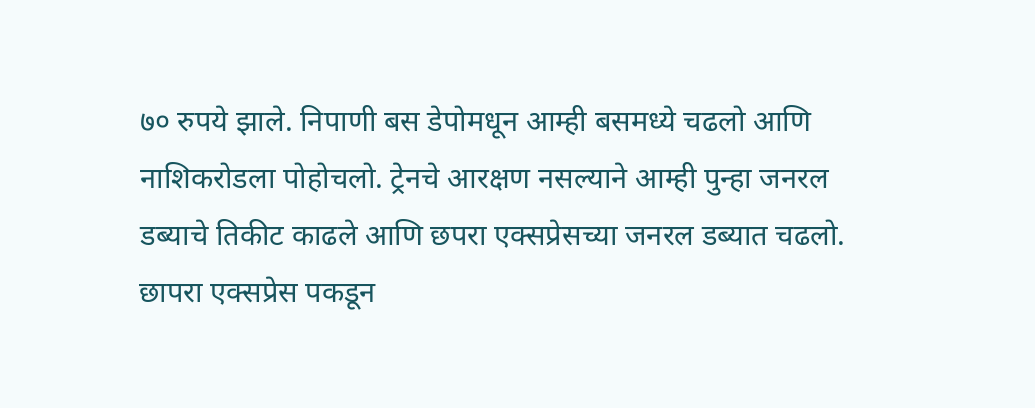७० रुपये झाले. निपाणी बस डेपोमधून आम्ही बसमध्ये चढलो आणि नाशिकरोडला पोहोचलो. ट्रेनचे आरक्षण नसल्याने आम्ही पुन्हा जनरल डब्याचे तिकीट काढले आणि छपरा एक्सप्रेसच्या जनरल डब्यात चढलो. छापरा एक्सप्रेस पकडून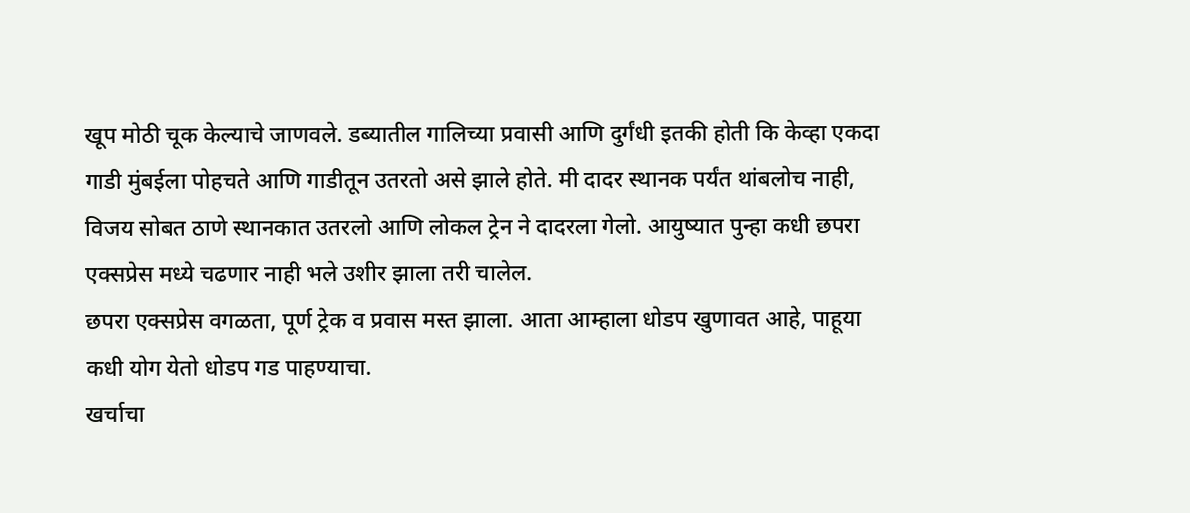खूप मोठी चूक केल्याचे जाणवले. डब्यातील गालिच्या प्रवासी आणि दुर्गंधी इतकी होती कि केव्हा एकदा गाडी मुंबईला पोहचते आणि गाडीतून उतरतो असे झाले होते. मी दादर स्थानक पर्यंत थांबलोच नाही, विजय सोबत ठाणे स्थानकात उतरलो आणि लोकल ट्रेन ने दादरला गेलो. आयुष्यात पुन्हा कधी छपरा एक्सप्रेस मध्ये चढणार नाही भले उशीर झाला तरी चालेल.
छपरा एक्सप्रेस वगळता, पूर्ण ट्रेक व प्रवास मस्त झाला. आता आम्हाला धोडप खुणावत आहे, पाहूया कधी योग येतो धोडप गड पाहण्याचा.
खर्चाचा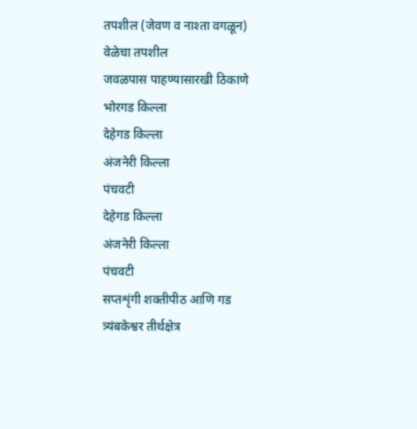तपशील (जेवण व नाश्ता वगळून)
वेळेचा तपशील
जवळपास पाहण्यासारखी ठिकाणे
भोरगड किल्ला
देहेगड किल्ला
अंजनेरी किल्ला
पंचवटी
देहेगड किल्ला
अंजनेरी किल्ला
पंचवटी
सप्तशृंगी शक्तीपीठ आणि गड
त्र्यंबकेश्वर तीर्थक्षेत्र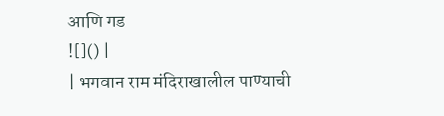आणि गड
![]() |
| भगवान राम मंदिराखालील पाण्याची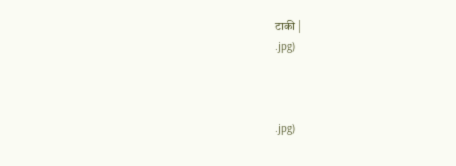टाकी |
.jpg)



.jpg)